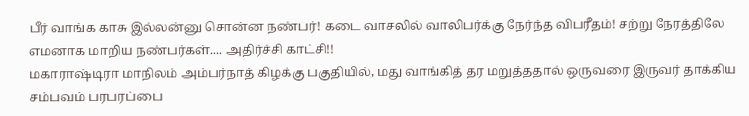பீர் வாங்க காசு இல்லன்னு சொன்ன நண்பர்! கடை வாசலில் வாலிபர்க்கு நேர்ந்த விபரீதம்! சற்று நேரத்திலே எமனாக மாறிய நண்பர்கள்.... அதிர்ச்சி காட்சி!!
மகாராஷ்டிரா மாநிலம் அம்பர்நாத் கிழக்கு பகுதியில், மது வாங்கித் தர மறுத்ததால் ஒருவரை இருவர் தாக்கிய சம்பவம் பரபரப்பை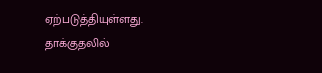ஏற்படுத்தியுள்ளது. தாக்குதலில்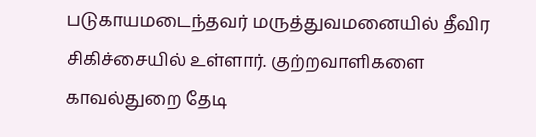படுகாயமடைந்தவர் மருத்துவமனையில் தீவிர சிகிச்சையில் உள்ளார். குற்றவாளிகளை காவல்துறை தேடி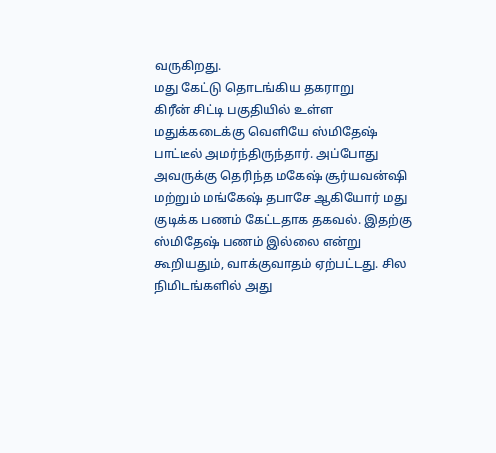வருகிறது.
மது கேட்டு தொடங்கிய தகராறு
கிரீன் சிட்டி பகுதியில் உள்ள மதுக்கடைக்கு வெளியே ஸ்மிதேஷ் பாட்டீல் அமர்ந்திருந்தார். அப்போது அவருக்கு தெரிந்த மகேஷ் சூர்யவன்ஷி மற்றும் மங்கேஷ் தபாசே ஆகியோர் மது குடிக்க பணம் கேட்டதாக தகவல். இதற்கு ஸ்மிதேஷ் பணம் இல்லை என்று கூறியதும், வாக்குவாதம் ஏற்பட்டது. சில நிமிடங்களில் அது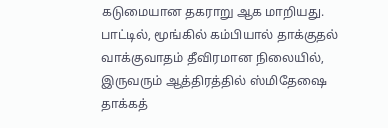கடுமையான தகராறு ஆக மாறியது.
பாட்டில், மூங்கில் கம்பியால் தாக்குதல்
வாக்குவாதம் தீவிரமான நிலையில், இருவரும் ஆத்திரத்தில் ஸ்மிதேஷை தாக்கத்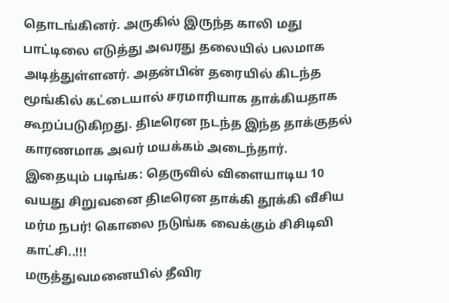தொடங்கினர். அருகில் இருந்த காலி மது பாட்டிலை எடுத்து அவரது தலையில் பலமாக அடித்துள்ளனர். அதன்பின் தரையில் கிடந்த மூங்கில் கட்டையால் சரமாரியாக தாக்கியதாக கூறப்படுகிறது. திடீரென நடந்த இந்த தாக்குதல் காரணமாக அவர் மயக்கம் அடைந்தார்.
இதையும் படிங்க: தெருவில் விளையாடிய 10 வயது சிறுவனை திடீரென தாக்கி தூக்கி வீசிய மர்ம நபர்! கொலை நடுங்க வைக்கும் சிசிடிவி காட்சி..!!!
மருத்துவமனையில் தீவிர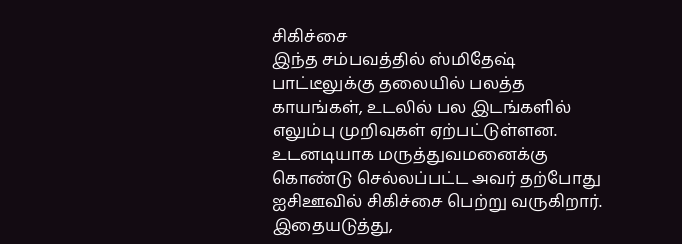சிகிச்சை
இந்த சம்பவத்தில் ஸ்மிதேஷ் பாட்டீலுக்கு தலையில் பலத்த காயங்கள், உடலில் பல இடங்களில் எலும்பு முறிவுகள் ஏற்பட்டுள்ளன. உடனடியாக மருத்துவமனைக்கு கொண்டு செல்லப்பட்ட அவர் தற்போது ஐசிஊவில் சிகிச்சை பெற்று வருகிறார். இதையடுத்து,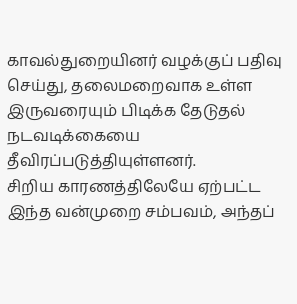காவல்துறையினர் வழக்குப் பதிவு செய்து, தலைமறைவாக உள்ள இருவரையும் பிடிக்க தேடுதல் நடவடிக்கையை தீவிரப்படுத்தியுள்ளனர்.
சிறிய காரணத்திலேயே ஏற்பட்ட இந்த வன்முறை சம்பவம், அந்தப்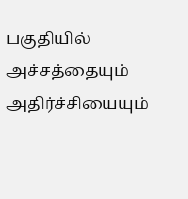பகுதியில் அச்சத்தையும் அதிர்ச்சியையும்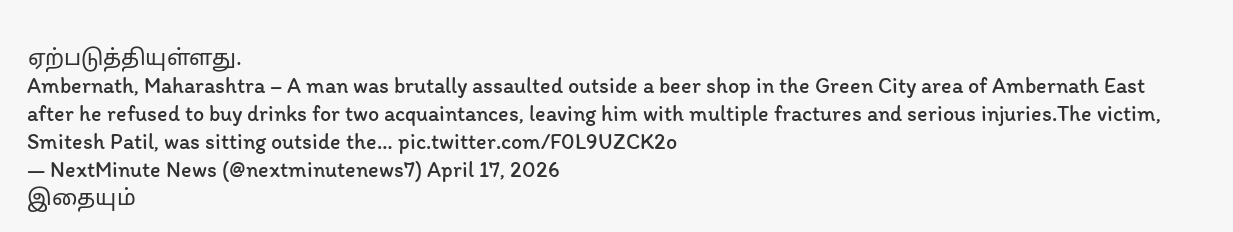ஏற்படுத்தியுள்ளது.
Ambernath, Maharashtra – A man was brutally assaulted outside a beer shop in the Green City area of Ambernath East after he refused to buy drinks for two acquaintances, leaving him with multiple fractures and serious injuries.The victim, Smitesh Patil, was sitting outside the… pic.twitter.com/F0L9UZCK2o
— NextMinute News (@nextminutenews7) April 17, 2026
இதையும்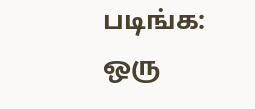படிங்க: ஒரு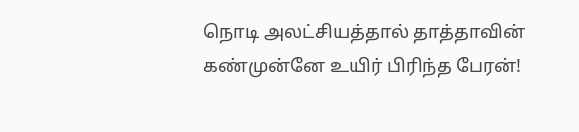நொடி அலட்சியத்தால் தாத்தாவின் கண்முன்னே உயிர் பிரிந்த பேரன்!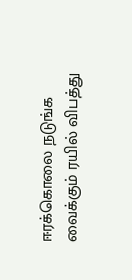ஈரக்கொலை நடுங்க வைக்கும் ரயில் விபத்து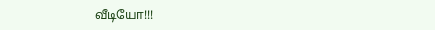வீடியோ!!!